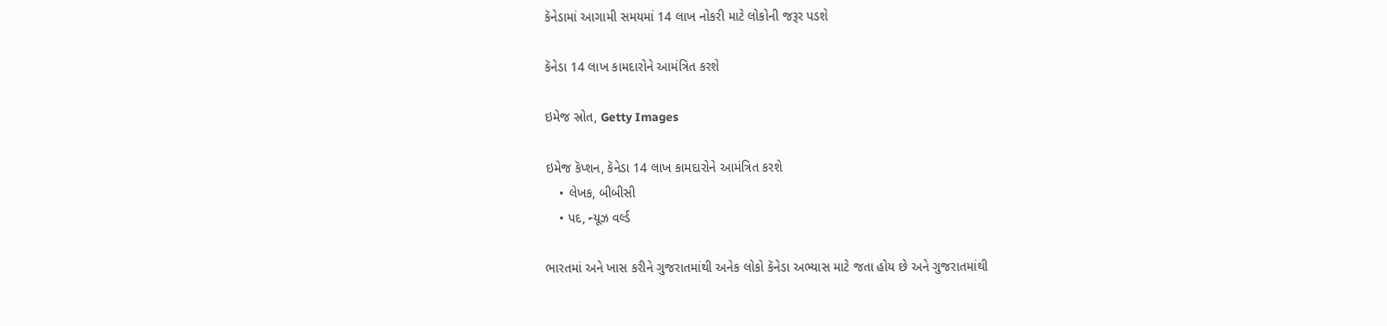કૅનેડામાં આગામી સમયમાં 14 લાખ નોકરી માટે લોકોની જરૂર પડશે

કૅનેડા 14 લાખ કામદારોને આમંત્રિત કરશે

ઇમેજ સ્રોત, Getty Images

ઇમેજ કૅપ્શન, કૅનેડા 14 લાખ કામદારોને આમંત્રિત કરશે
    • લેખક, બીબીસી
    • પદ, ન્યૂઝ વર્લ્ડ

ભારતમાં અને ખાસ કરીને ગુજરાતમાંથી અનેક લોકો કૅનેડા અભ્યાસ માટે જતા હોય છે અને ગુજરાતમાંથી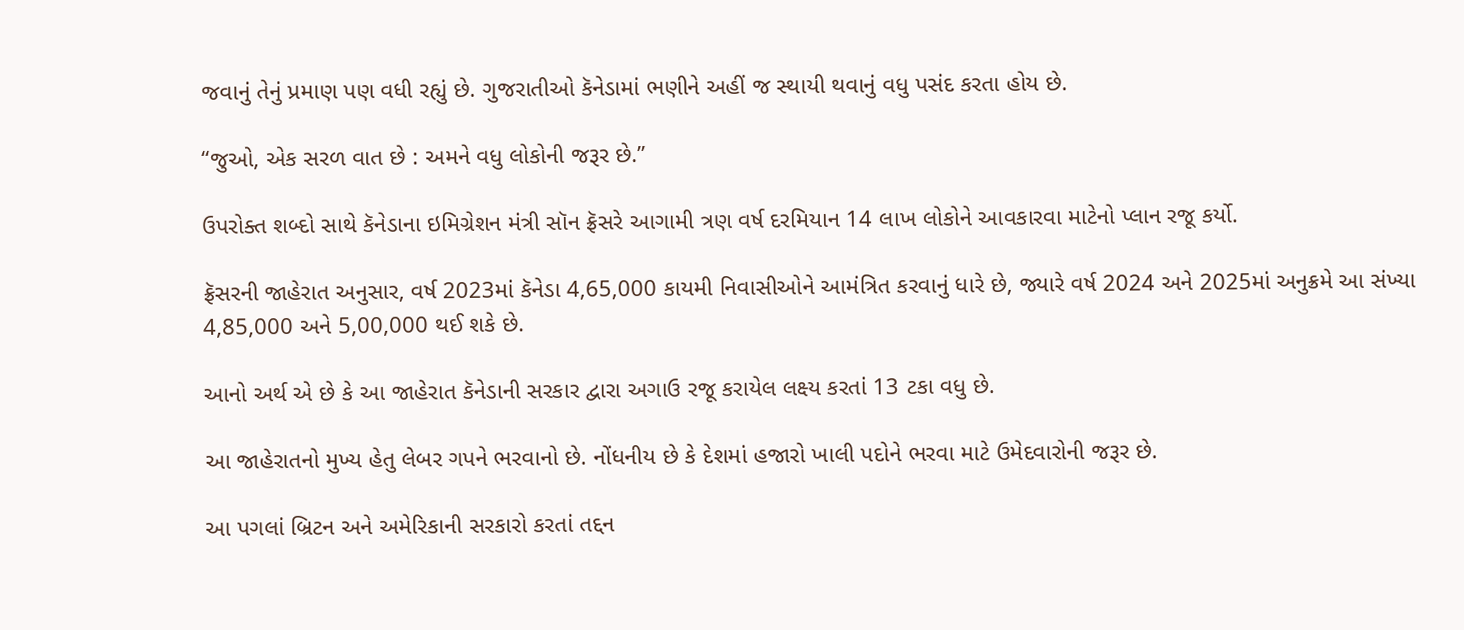જવાનું તેનું પ્રમાણ પણ વધી રહ્યું છે. ગુજરાતીઓ કૅનેડામાં ભણીને અહીં જ સ્થાયી થવાનું વધુ પસંદ કરતા હોય છે.

“જુઓ, એક સરળ વાત છે : અમને વધુ લોકોની જરૂર છે.”

ઉપરોક્ત શબ્દો સાથે કૅનેડાના ઇમિગ્રેશન મંત્રી સૉન ફ્રૅસરે આગામી ત્રણ વર્ષ દરમિયાન 14 લાખ લોકોને આવકારવા માટેનો પ્લાન રજૂ કર્યો.

ફ્રૅસરની જાહેરાત અનુસાર, વર્ષ 2023માં કૅનેડા 4,65,000 કાયમી નિવાસીઓને આમંત્રિત કરવાનું ધારે છે, જ્યારે વર્ષ 2024 અને 2025માં અનુક્રમે આ સંખ્યા 4,85,000 અને 5,00,000 થઈ શકે છે.

આનો અર્થ એ છે કે આ જાહેરાત કૅનેડાની સરકાર દ્વારા અગાઉ રજૂ કરાયેલ લક્ષ્ય કરતાં 13 ટકા વધુ છે.

આ જાહેરાતનો મુખ્ય હેતુ લેબર ગપને ભરવાનો છે. નોંધનીય છે કે દેશમાં હજારો ખાલી પદોને ભરવા માટે ઉમેદવારોની જરૂર છે.

આ પગલાં બ્રિટન અને અમેરિકાની સરકારો કરતાં તદ્દન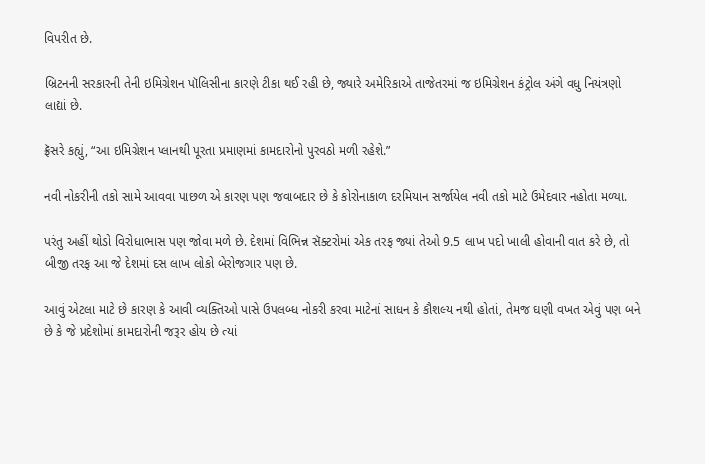વિપરીત છે.

બ્રિટનની સરકારની તેની ઇમિગ્રેશન પૉલિસીના કારણે ટીકા થઈ રહી છે, જ્યારે અમેરિકાએ તાજેતરમાં જ ઇમિગ્રેશન કંટ્રોલ અંગે વધુ નિયંત્રણો લાદ્યાં છે.

ફ્રૅસરે કહ્યું, “આ ઇમિગ્રેશન પ્લાનથી પૂરતા પ્રમાણમાં કામદારોનો પુરવઠો મળી રહેશે.”

નવી નોકરીની તકો સામે આવવા પાછળ એ કારણ પણ જવાબદાર છે કે કોરોનાકાળ દરમિયાન સર્જાયેલ નવી તકો માટે ઉમેદવાર નહોતા મળ્યા.

પરંતુ અહીં થોડો વિરોધાભાસ પણ જોવા મળે છે. દેશમાં વિભિન્ન સૅક્ટરોમાં એક તરફ જ્યાં તેઓ 9.5 લાખ પદો ખાલી હોવાની વાત કરે છે, તો બીજી તરફ આ જે દેશમાં દસ લાખ લોકો બેરોજગાર પણ છે.

આવું એટલા માટે છે કારણ કે આવી વ્યક્તિઓ પાસે ઉપલબ્ધ નોકરી કરવા માટેનાં સાધન કે કૌશલ્ય નથી હોતાં, તેમજ ઘણી વખત એવું પણ બને છે કે જે પ્રદેશોમાં કામદારોની જરૂર હોય છે ત્યાં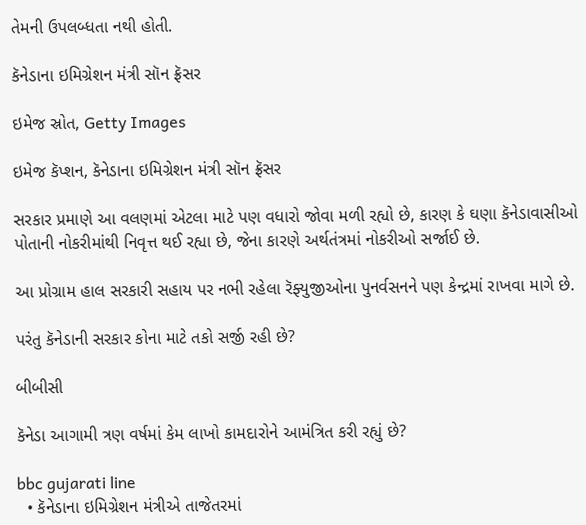તેમની ઉપલબ્ધતા નથી હોતી.

કૅનેડાના ઇમિગ્રેશન મંત્રી સૉન ફ્રૅસર

ઇમેજ સ્રોત, Getty Images

ઇમેજ કૅપ્શન, કૅનેડાના ઇમિગ્રેશન મંત્રી સૉન ફ્રૅસર

સરકાર પ્રમાણે આ વલણમાં એટલા માટે પણ વધારો જોવા મળી રહ્યો છે, કારણ કે ઘણા કૅનેડાવાસીઓ પોતાની નોકરીમાંથી નિવૃત્ત થઈ રહ્યા છે, જેના કારણે અર્થતંત્રમાં નોકરીઓ સર્જાઈ છે.

આ પ્રોગ્રામ હાલ સરકારી સહાય પર નભી રહેલા રૅફ્યુજીઓના પુનર્વસનને પણ કેન્દ્રમાં રાખવા માગે છે.

પરંતુ કૅનેડાની સરકાર કોના માટે તકો સર્જી રહી છે?

બીબીસી

કૅનેડા આગામી ત્રણ વર્ષમાં કેમ લાખો કામદારોને આમંત્રિત કરી રહ્યું છે?

bbc gujarati line
  • કૅનેડાના ઇમિગ્રેશન મંત્રીએ તાજેતરમાં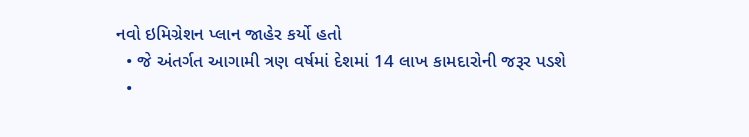નવો ઇમિગ્રેશન પ્લાન જાહેર કર્યો હતો
  • જે અંતર્ગત આગામી ત્રણ વર્ષમાં દેશમાં 14 લાખ કામદારોની જરૂર પડશે
  •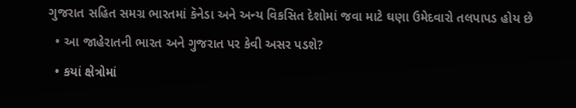ગુજરાત સહિત સમગ્ર ભારતમાં કૅનેડા અને અન્ય વિકસિત દેશોમાં જવા માટે ઘણા ઉમેદવારો તલપાપડ હોય છે
  • આ જાહેરાતની ભારત અને ગુજરાત પર કેવી અસર પડશે?
  • કયાં ક્ષેત્રોમાં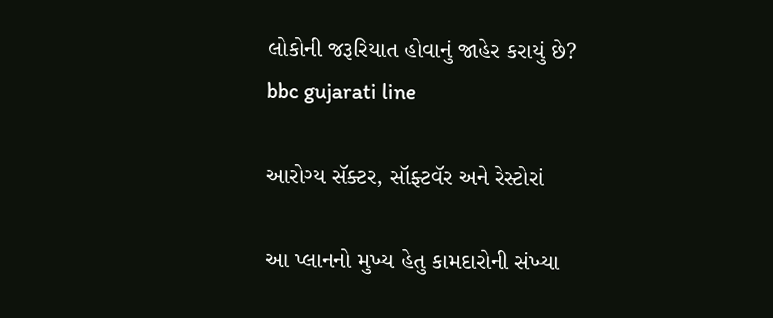લોકોની જરૂરિયાત હોવાનું જાહેર કરાયું છે?
bbc gujarati line

આરોગ્ય સૅક્ટર, સૉફ્ટવૅર અને રેસ્ટોરાં

આ પ્લાનનો મુખ્ય હેતુ કામદારોની સંખ્યા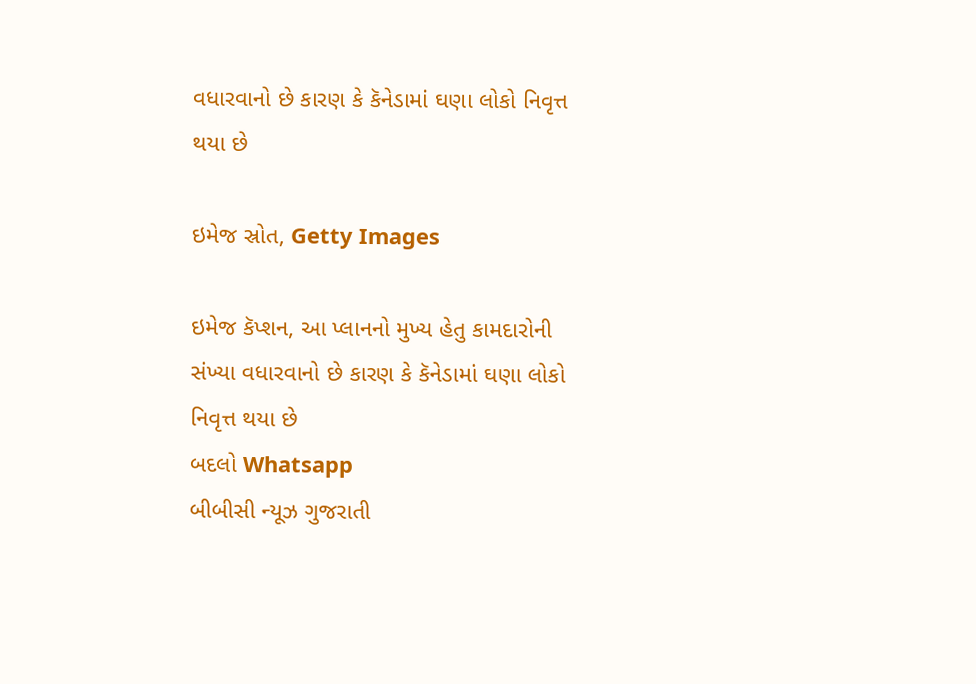વધારવાનો છે કારણ કે કૅનેડામાં ઘણા લોકો નિવૃત્ત થયા છે

ઇમેજ સ્રોત, Getty Images

ઇમેજ કૅપ્શન, આ પ્લાનનો મુખ્ય હેતુ કામદારોની સંખ્યા વધારવાનો છે કારણ કે કૅનેડામાં ઘણા લોકો નિવૃત્ત થયા છે
બદલો Whatsapp
બીબીસી ન્યૂઝ ગુજરાતી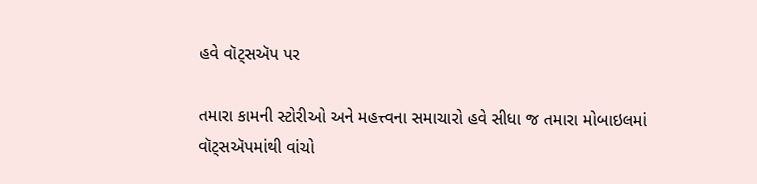હવે વૉટ્સઍપ પર

તમારા કામની સ્ટોરીઓ અને મહત્ત્વના સમાચારો હવે સીધા જ તમારા મોબાઇલમાં વૉટ્સઍપમાંથી વાંચો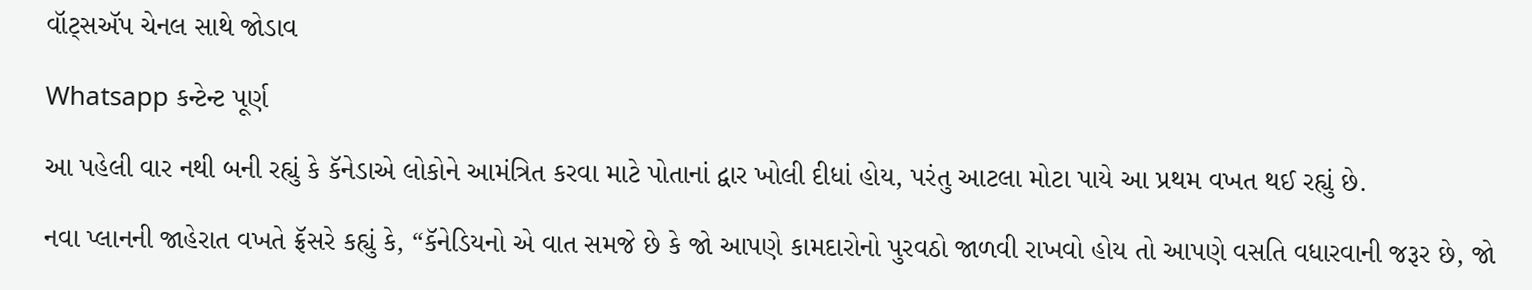વૉટ્સઍપ ચેનલ સાથે જોડાવ

Whatsapp કન્ટેન્ટ પૂર્ણ

આ પહેલી વાર નથી બની રહ્યું કે કૅનેડાએ લોકોને આમંત્રિત કરવા માટે પોતાનાં દ્વાર ખોલી દીધાં હોય, પરંતુ આટલા મોટા પાયે આ પ્રથમ વખત થઈ રહ્યું છે.

નવા પ્લાનની જાહેરાત વખતે ફ્રૅસરે કહ્યું કે, “કૅનેડિયનો એ વાત સમજે છે કે જો આપણે કામદારોનો પુરવઠો જાળવી રાખવો હોય તો આપણે વસતિ વધારવાની જરૂર છે, જો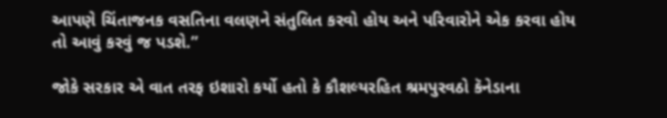આપણે ચિંતાજનક વસતિના વલણને સંતુલિત કરવો હોય અને પરિવારોને એક કરવા હોય તો આવું કરવું જ પડશે.”

જોકે સરકાર એ વાત તરફ ઇશારો કર્યો હતો કે કૌશલ્યરહિત શ્રમપુરવઠો કૅનેડાના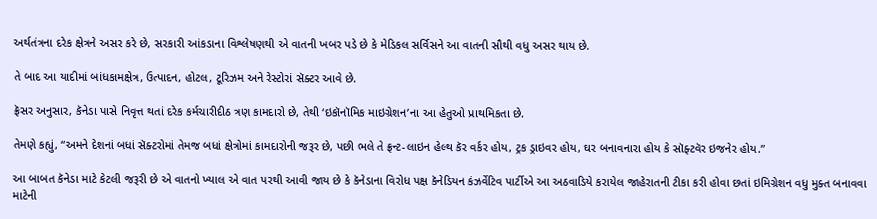અર્થતંત્રના દરેક ક્ષેત્રને અસર કરે છે, સરકારી આંકડાના વિશ્લેષણથી એ વાતની ખબર પડે છે કે મેડિકલ સર્વિસને આ વાતની સૌથી વધુ અસર થાય છે.

તે બાદ આ યાદીમાં બાંધકામક્ષેત્ર, ઉત્પાદન, હોટલ, ટૂરિઝમ અને રેસ્ટોરાં સૅક્ટર આવે છે.

ફ્રૅસર અનુસાર, કૅનેડા પાસે નિવૃત્ત થતાં દરેક કર્મચારીદીઠ ત્રણ કામદારો છે, તેથી ‘ઇકૉનૉમિક માઇગ્રેશન’ના આ હેતુઓ પ્રાથમિકતા છે.

તેમણે કહ્યું, “અમને દેશનાં બધાં સૅક્ટરોમાં તેમજ બધાં ક્ષેત્રોમાં કામદારોની જરૂર છે, પછી ભલે તે ફ્રન્ટ-લાઇન હેલ્થ કૅર વર્કર હોય, ટ્રક ડ્રાઇવર હોય, ઘર બનાવનારા હોય કે સૉફ્ટવૅર ઇજનેર હોય.”

આ બાબત કૅનેડા માટે કેટલી જરૂરી છે એ વાતનો ખ્યાલ એ વાત પરથી આવી જાય છે કે કૅનેડાના વિરોધ પક્ષ કૅનેડિયન કંઝર્વેટિવ પાર્ટીએ આ અઠવાડિયે કરાયેલ જાહેરાતની ટીકા કરી હોવા છતાં ઇમિગ્રેશન વધુ મુક્ત બનાવવા માટેની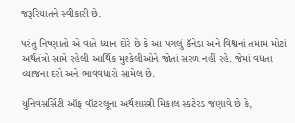જરૂરિયાતને સ્વીકારી છે.

પરંતુ નિષ્ણાતો એ વાતે ધ્યાન દોરે છે કે આ પગલું કૅનેડા અને વિશ્વનાં તમામ મોટાં અર્થતંત્રો સામે રહેલી આર્થિક મુશ્કેલીઓને જોતાં સરળ નહીં રહે. જેમાં વધતા વ્યાજના દરો અને ભાવવધારો સામેલ છે.

યુનિવસર્સિટી ઑફ વૉટરલૂના અર્થશાસ્ત્રી મિકાલ સ્કટેરડ જણાવે છે કે,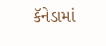કૅનેડામાં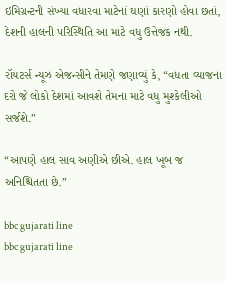ઇમિગ્રન્ટની સંખ્યા વધારવા માટેનાં ઘણાં કારણો હોવા છતાં, દેશની હાલની પરિસ્થિતિ આ માટે વધુ ઉત્તેજક નથી.

રૉયટર્સ ન્યૂઝ એજન્સીને તેમણે જણાવ્યું કે, “વધતા વ્યાજના દરો જે લોકો દેશમાં આવશે તેમના માટે વધુ મુશ્કેલીઓ સર્જશે.”

“આપણે હાલ સાવ અણીએ છીએ. હાલ ખૂબ જ અનિશ્ચિતતા છે.”

bbc gujarati line
bbc gujarati line